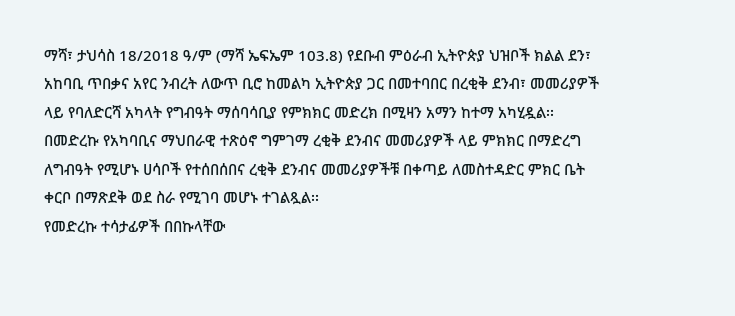ማሻ፣ ታህሳስ 18/2018 ዓ/ም (ማሻ ኤፍኤም 103.8) የደቡብ ምዕራብ ኢትዮጵያ ህዝቦች ክልል ደን፣ አከባቢ ጥበቃና አየር ንብረት ለውጥ ቢሮ ከመልካ ኢትዮጵያ ጋር በመተባበር በረቂቅ ደንብ፣ መመሪያዎች ላይ የባለድርሻ አካላት የግብዓት ማሰባሳቢያ የምክክር መድረክ በሚዛን አማን ከተማ አካሂዷል፡፡
በመድረኩ የአካባቢና ማህበራዊ ተጽዕኖ ግምገማ ረቂቅ ደንብና መመሪያዎች ላይ ምክክር በማድረግ ለግብዓት የሚሆኑ ሀሳቦች የተሰበሰበና ረቂቅ ደንብና መመሪያዎችቹ በቀጣይ ለመስተዳድር ምክር ቤት ቀርቦ በማጽደቅ ወደ ስራ የሚገባ መሆኑ ተገልጿል፡፡
የመድረኩ ተሳታፊዎች በበኩላቸው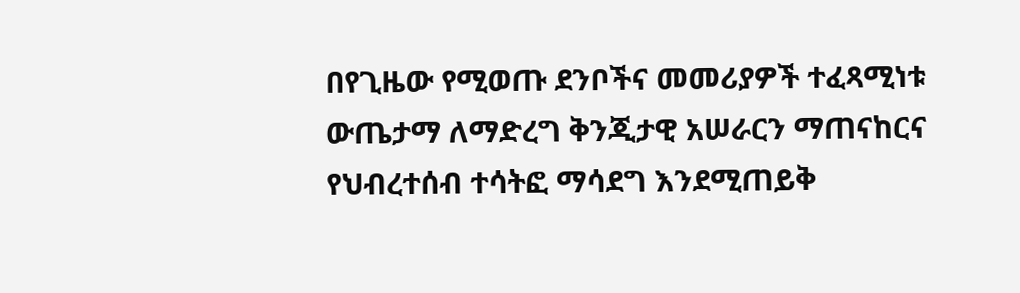በየጊዜው የሚወጡ ደንቦችና መመሪያዎች ተፈጻሚነቱ ውጤታማ ለማድረግ ቅንጂታዊ አሠራርን ማጠናከርና የህብረተሰብ ተሳትፎ ማሳደግ እንደሚጠይቅ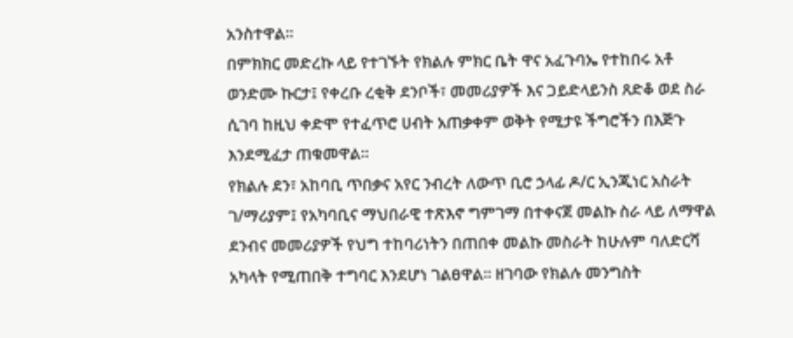አንስተዋል፡፡
በምክክር መድረኩ ላይ የተገኙት የክልሉ ምክር ቤት ዋና አፈጉባኤ የተከበሩ አቶ ወንድሙ ኩርታ፤ የቀረቡ ረቂቅ ደንቦች፣ መመሪያዎች እና ጋይድላይንስ ጸድቆ ወደ ስራ ሲገባ ከዚህ ቀድሞ የተፈጥሮ ሀብት አጠቃቀም ወቅት የሚታዩ ችግሮችን በእጅጉ እንደሚፈታ ጠቁመዋል፡፡
የክልሉ ደን፣ አከባቢ ጥበቃና አየር ንብረት ለውጥ ቢሮ ኃላፊ ዶ/ር ኢንጂነር አስራት ገ/ማሪያም፤ የአካባቢና ማህበራዊ ተጽእኖ ግምገማ በተቀናጀ መልኩ ስራ ላይ ለማዋል ደንብና መመሪያዎች የህግ ተከባሪነትን በጠበቀ መልኩ መስራት ከሁሉም ባለድርሻ አካላት የሚጠበቅ ተግባር እንደሆነ ገልፀዋል፡፡ ዘገባው የክልሉ መንግስት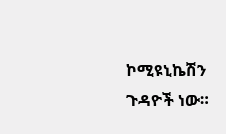ኮሚዩኒኬሽን ጉዳዮች ነው።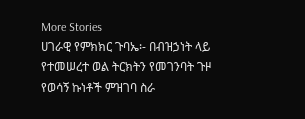More Stories
ሀገራዊ የምክክር ጉባኤ፡- በብዝኃነት ላይ የተመሠረተ ወል ትርክትን የመገንባት ጉዞ
የወሳኝ ኩነቶች ምዝገባ ስራ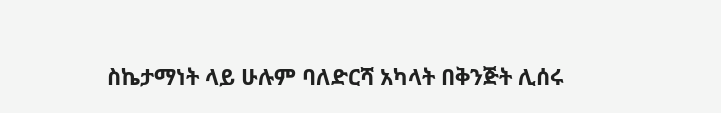ስኬታማነት ላይ ሁሉም ባለድርሻ አካላት በቅንጅት ሊሰሩ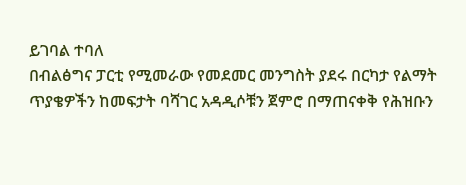ይገባል ተባለ
በብልፅግና ፓርቲ የሚመራው የመደመር መንግስት ያደሩ በርካታ የልማት ጥያቄዎችን ከመፍታት ባሻገር አዳዲሶቹን ጀምሮ በማጠናቀቅ የሕዝቡን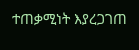ተጠቃሚነት እያረጋገጠ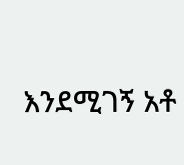እንደሚገኝ አቶ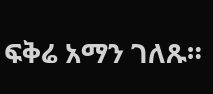ፍቅሬ አማን ገለጹ።